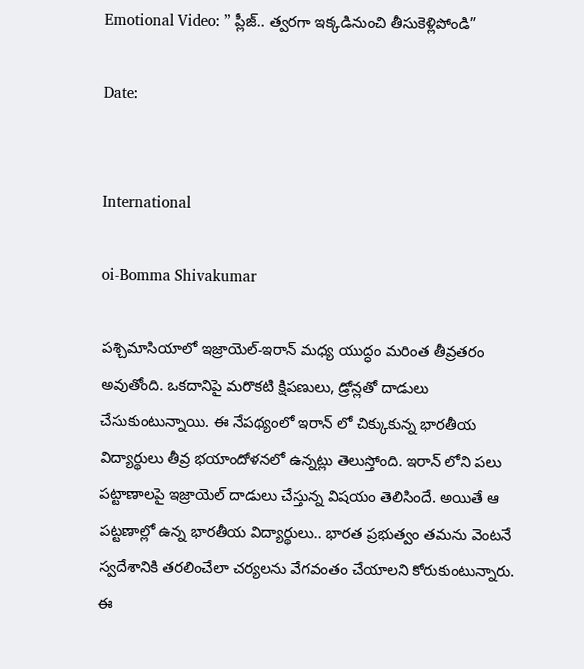Emotional Video: ” ప్లీజ్.. త్వరగా ఇక్కడినుంచి తీసుకెళ్లిపోండి”

Date:


International

oi-Bomma Shivakumar

పశ్చిమాసియాలో ఇజ్రాయెల్-ఇరాన్ మధ్య యుద్ధం మరింత తీవ్రతరం అవుతోంది. ఒకదానిపై మరొకటి క్షిపణులు, డ్రోన్లతో దాడులు చేసుకుంటున్నాయి. ఈ నేపథ్యంలో ఇరాన్ లో చిక్కుకున్న భారతీయ విద్యార్థులు తీవ్ర భయాందోళనలో ఉన్నట్లు తెలుస్తోంది. ఇరాన్ లోని పలు పట్టాణాలపై ఇజ్రాయెల్ దాడులు చేస్తున్న విషయం తెలిసిందే. అయితే ఆ పట్టణాల్లో ఉన్న భారతీయ విద్యార్థులు.. భారత ప్రభుత్వం తమను వెంటనే స్వదేశానికి తరలించేలా చర్యలను వేగవంతం చేయాలని కోరుకుంటున్నారు. ఈ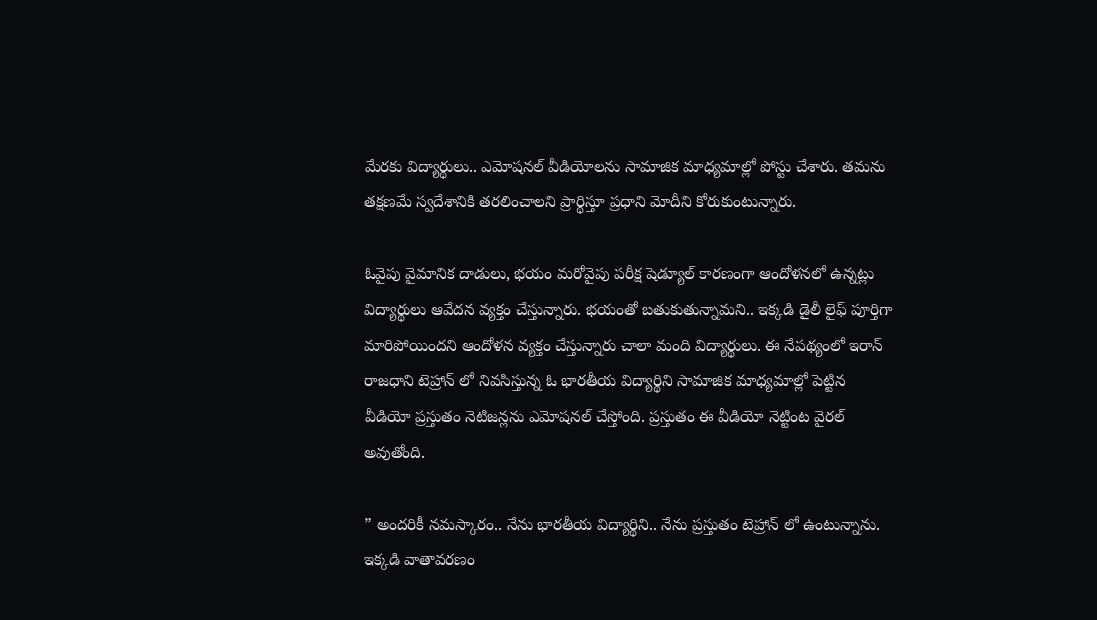మేరకు విద్యార్థులు.. ఎమోషనల్ వీడియోలను సామాజిక మాధ్యమాల్లో పోస్టు చేశారు. తమను తక్షణమే స్వదేశానికి తరలించాలని ప్రార్థిస్తూ ప్రధాని మోదీని కోరుకుంటున్నారు.

ఓవైపు వైమానిక దాడులు, భయం మరోవైపు పరీక్ష షెడ్యూల్ కారణంగా ఆందోళనలో ఉన్నట్లు విద్యార్థులు ఆవేదన వ్యక్తం చేస్తున్నారు. భయంతో బతుకుతున్నామని.. ఇక్కడి డైలీ లైఫ్ పూర్తిగా మారిపోయిందని ఆందోళన వ్యక్తం చేస్తున్నారు చాలా మంది విద్యార్థులు. ఈ నేపథ్యంలో ఇరాన్ రాజధాని టెహ్రాన్ లో నివసిస్తున్న ఓ భారతీయ విద్యార్థిని సామాజిక మాధ్యమాల్లో పెట్టిన వీడియో ప్రస్తుతం నెటిజన్లను ఎమోషనల్ చేస్తోంది. ప్రస్తుతం ఈ వీడియో నెట్టింట వైరల్ అవుతోంది.

” అందరికీ నమస్కారం.. నేను భారతీయ విద్యార్థిని.. నేను ప్రస్తుతం టెహ్రాన్ లో ఉంటున్నాను. ఇక్కడి వాతావరణం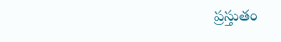ప్రస్తుతం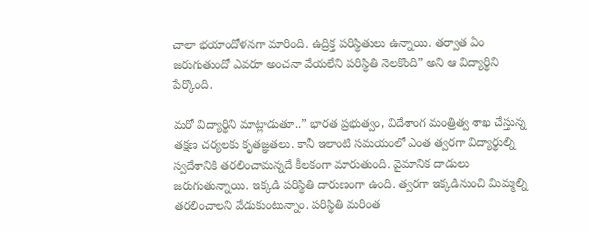చాలా భయాందోళనగా మారింది. ఉద్రిక్త పరిస్థితులు ఉన్నాయి. తర్వాత ఏం జరుగుతుందో ఎవరూ అంచనా వేయలేని పరిస్థితి నెలకొంది” అని ఆ విద్యార్థిని పేర్కొంది.

మరో విద్యార్థిని మాట్లాడుతూ..” భారత ప్రభుత్వం, విదేశాంగ మంత్రిత్వ శాఖ చేస్తున్న తక్షణ చర్యలకు కృతజ్ఞతలు. కానీ ఇలాంటి సమయంలో ఎంత త్వరగా విద్యార్థుల్ని స్వదేశానికి తరలించామన్నదే కీలకంగా మారుతుంది. వైమానిక దాడులు జరుగుతున్నాయి. ఇక్కడి పరిస్థితి దారుణంగా ఉంది. త్వరగా ఇక్కడినుంచి మిమ్మల్ని తరలించాలని వేడుకుంటున్నాం. పరిస్థితి మరింత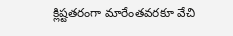క్లిష్టతరంగా మారేంతవరకూ వేచి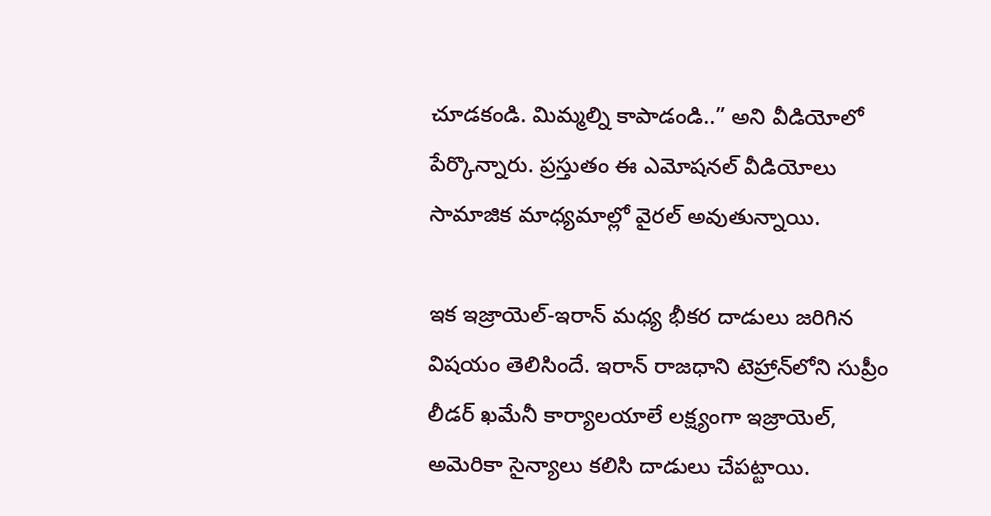చూడకండి. మిమ్మల్ని కాపాడండి..” అని వీడియోలో పేర్కొన్నారు. ప్రస్తుతం ఈ ఎమోషనల్ వీడియోలు సామాజిక మాధ్యమాల్లో వైరల్ అవుతున్నాయి.

ఇక ఇజ్రాయెల్‌-ఇరాన్ మధ్య భీకర దాడులు జరిగిన విషయం తెలిసిందే. ఇరాన్ రాజధాని టెహ్రాన్‌లోని సుప్రీం లీడర్ ఖమేనీ కార్యాలయాలే లక్ష్యంగా ఇజ్రాయెల్, అమెరికా సైన్యాలు కలిసి దాడులు చేపట్టాయి.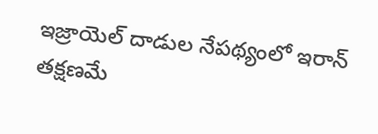ఇజ్రాయెల్ దాడుల నేపథ్యంలో ఇరాన్ తక్షణమే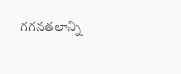గగనతలాన్ని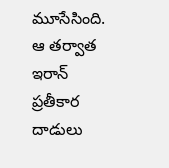మూసేసింది. ఆ తర్వాత ఇరాన్ ప్రతీకార దాడులు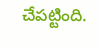చేపట్టింది.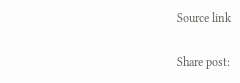Source link

Share post: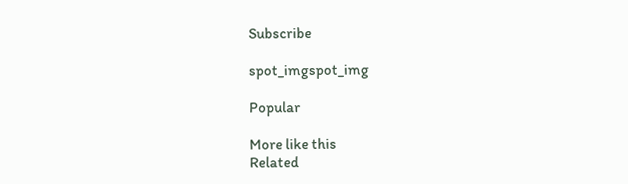Subscribe

spot_imgspot_img

Popular

More like this
Related